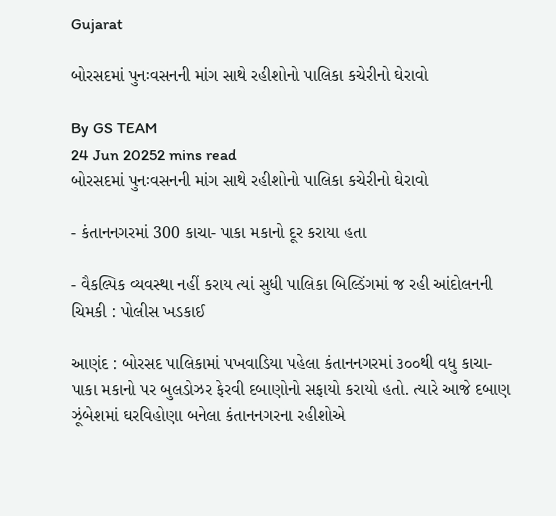Gujarat

બોરસદમાં પુનઃવસનની માંગ સાથે રહીશોનો પાલિકા કચેરીનો ઘેરાવો

By GS TEAM
24 Jun 20252 mins read
બોરસદમાં પુનઃવસનની માંગ સાથે રહીશોનો પાલિકા કચેરીનો ઘેરાવો

- કંતાનનગરમાં 300 કાચા- પાકા મકાનો દૂર કરાયા હતા

- વૈકલ્પિક વ્યવસ્થા નહીં કરાય ત્યાં સુધી પાલિકા બિલ્ડિંગમાં જ રહી આંદોલનની ચિમકી : પોલીસ ખડકાઈ

આણંદ : બોરસદ પાલિકામાં પખવાડિયા પહેલા કંતાનનગરમાં ૩૦૦થી વધુ કાચા- પાકા મકાનો પર બુલડોઝર ફેરવી દબાણોનો સફાયો કરાયો હતો. ત્યારે આજે દબાણ ઝૂંબેશમાં ઘરવિહોણા બનેલા કંતાનનગરના રહીશોએ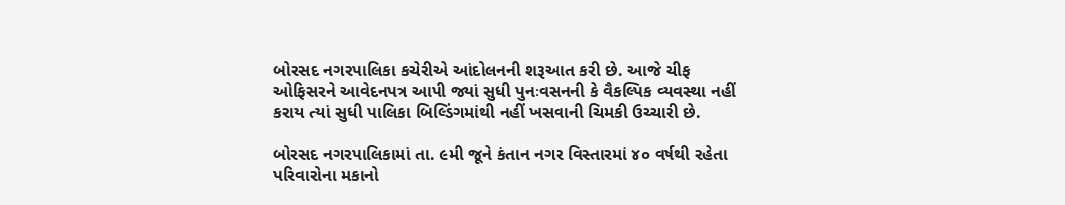બોરસદ નગરપાલિકા કચેરીએ આંદોલનની શરૂઆત કરી છે. આજે ચીફ ઓફિસરને આવેદનપત્ર આપી જ્યાં સુધી પુનઃવસનની કે વૈકલ્પિક વ્યવસ્થા નહીં કરાય ત્યાં સુધી પાલિકા બિલ્ડિંગમાંથી નહીં ખસવાની ચિમકી ઉચ્ચારી છે.

બોરસદ નગરપાલિકામાં તા. ૯મી જૂને કંતાન નગર વિસ્તારમાં ૪૦ વર્ષથી રહેતા પરિવારોના મકાનો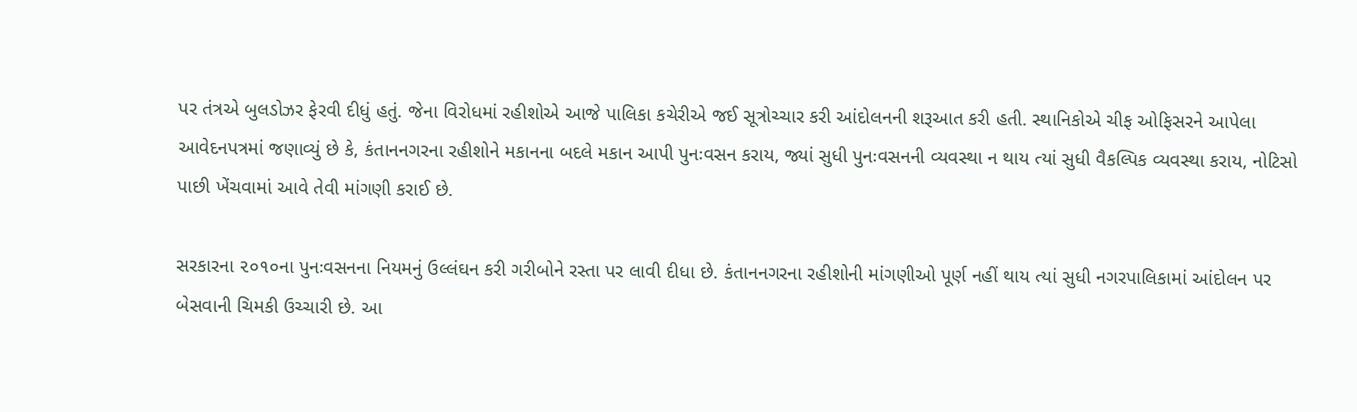પર તંત્રએ બુલડોઝર ફેરવી દીધું હતું. જેના વિરોધમાં રહીશોએ આજે પાલિકા કચેરીએ જઈ સૂત્રોચ્ચાર કરી આંદોલનની શરૂઆત કરી હતી. સ્થાનિકોએ ચીફ ઓફિસરને આપેલા આવેદનપત્રમાં જણાવ્યું છે કે, કંતાનનગરના રહીશોને મકાનના બદલે મકાન આપી પુનઃવસન કરાય, જ્યાં સુધી પુનઃવસનની વ્યવસ્થા ન થાય ત્યાં સુધી વૈકલ્પિક વ્યવસ્થા કરાય, નોટિસો પાછી ખેંચવામાં આવે તેવી માંગણી કરાઈ છે.

સરકારના ૨૦૧૦ના પુનઃવસનના નિયમનું ઉલ્લંઘન કરી ગરીબોને રસ્તા પર લાવી દીધા છે. કંતાનનગરના રહીશોની માંગણીઓ પૂર્ણ નહીં થાય ત્યાં સુધી નગરપાલિકામાં આંદોલન પર બેસવાની ચિમકી ઉચ્ચારી છે. આ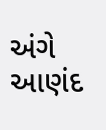અંગે આણંદ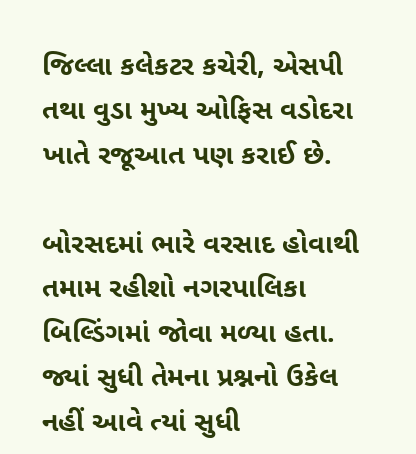જિલ્લા કલેકટર કચેરી, એસપી તથા વુડા મુખ્ય ઓફિસ વડોદરા ખાતે રજૂઆત પણ કરાઈ છે.

બોરસદમાં ભારે વરસાદ હોવાથી તમામ રહીશો નગરપાલિકા બિલ્ડિંગમાં જોવા મળ્યા હતા. જ્યાં સુધી તેમના પ્રશ્નનો ઉકેલ નહીં આવે ત્યાં સુધી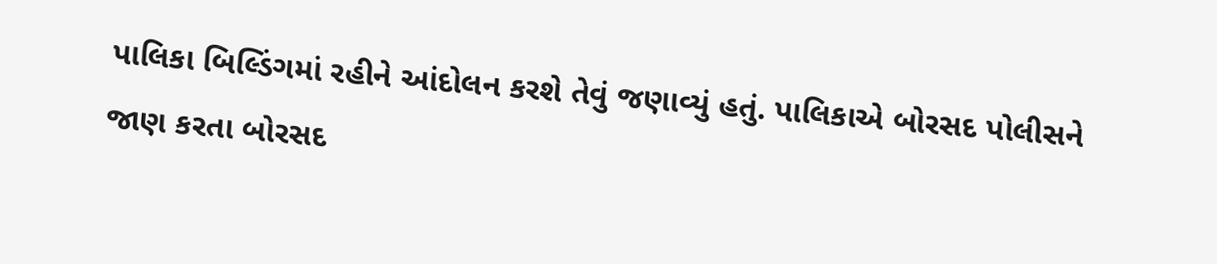પાલિકા બિલ્ડિંગમાં રહીને આંદોલન કરશે તેવું જણાવ્યું હતું. પાલિકાએ બોરસદ પોલીસને જાણ કરતા બોરસદ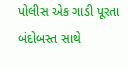પોલીસ એક ગાડી પૂરતા બંદોબસ્ત સાથે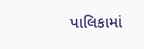પાલિકામાં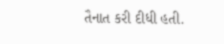તૈનાત કરી દીધી હતી.